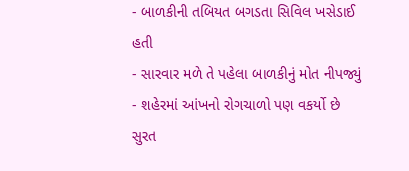- બાળકીની તબિયત બગડતા સિવિલ ખસેડાઈ હતી
- સારવાર મળે તે પહેલા બાળકીનું મોત નીપજ્યું
- શહેરમાં આંખનો રોગચાળો પણ વકર્યો છે
સુરત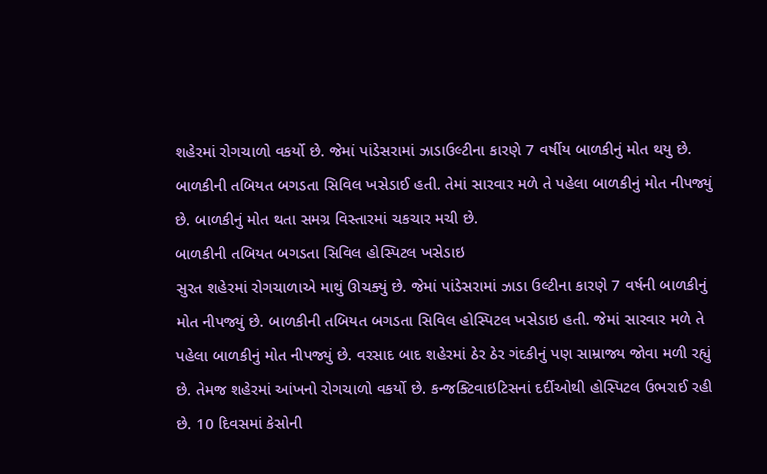શહેરમાં રોગચાળો વકર્યો છે. જેમાં પાંડેસરામાં ઝાડાઉલ્ટીના કારણે 7 વર્ષીય બાળકીનું મોત થયુ છે. બાળકીની તબિયત બગડતા સિવિલ ખસેડાઈ હતી. તેમાં સારવાર મળે તે પહેલા બાળકીનું મોત નીપજ્યું છે. બાળકીનું મોત થતા સમગ્ર વિસ્તારમાં ચકચાર મચી છે.
બાળકીની તબિયત બગડતા સિવિલ હોસ્પિટલ ખસેડાઇ
સુરત શહેરમાં રોગચાળાએ માથું ઊચક્યું છે. જેમાં પાંડેસરામાં ઝાડા ઉલ્ટીના કારણે 7 વર્ષની બાળકીનું મોત નીપજ્યું છે. બાળકીની તબિયત બગડતા સિવિલ હોસ્પિટલ ખસેડાઇ હતી. જેમાં સારવાર મળે તે પહેલા બાળકીનું મોત નીપજ્યું છે. વરસાદ બાદ શહેરમાં ઠેર ઠેર ગંદકીનું પણ સામ્રાજ્ય જોવા મળી રહ્યું છે. તેમજ શહેરમાં આંખનો રોગચાળો વકર્યો છે. કન્જક્ટિવાઇટિસનાં દર્દીઓથી હોસ્પિટલ ઉભરાઈ રહી છે. 10 દિવસમાં કેસોની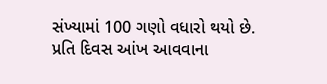સંખ્યામાં 100 ગણો વધારો થયો છે. પ્રતિ દિવસ આંખ આવવાના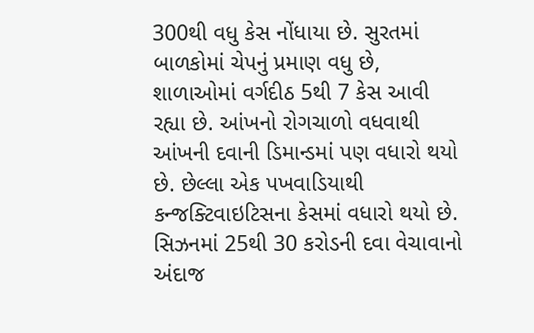300થી વધુ કેસ નોંધાયા છે. સુરતમાં બાળકોમાં ચેપનું પ્રમાણ વધુ છે, શાળાઓમાં વર્ગદીઠ 5થી 7 કેસ આવી રહ્યા છે. આંખનો રોગચાળો વધવાથી આંખની દવાની ડિમાન્ડમાં પણ વધારો થયો છે. છેલ્લા એક પખવાડિયાથી કન્જક્ટિવાઇટિસના કેસમાં વધારો થયો છે. સિઝનમાં 25થી 30 કરોડની દવા વેચાવાનો અંદાજ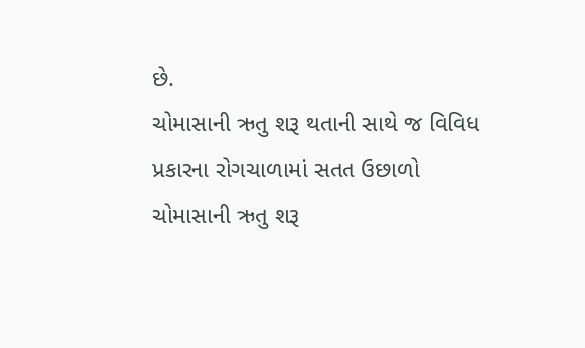છે.
ચોમાસાની ઋતુ શરૂ થતાની સાથે જ વિવિધ પ્રકારના રોગચાળામાં સતત ઉછાળો
ચોમાસાની ઋતુ શરૂ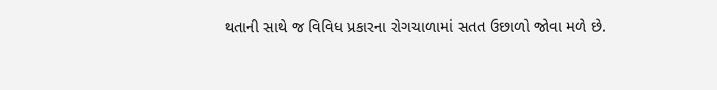થતાની સાથે જ વિવિધ પ્રકારના રોગચાળામાં સતત ઉછાળો જોવા મળે છે.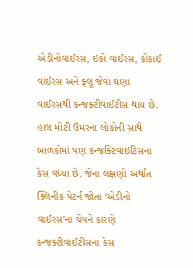એડીનોવાઈરસ, ઇકો વાઈરસ, કોકાઈ વાઈરસ અને ફ્લૂ જેવા ઘણા વાઈરસથી કન્જક્ટીવાઈટીસ થાય છે. હાલ મોટી ઉંમરના લોકોની સાથે બાળકોમાં પણ કન્જક્ટિવાઇટિસના કેસ વધ્યા છે. જેના લક્ષણો અર્થાત ક્લિનીક પેટર્ન જોતા ‘એડીનો વાઈરસ’ના ચેપને કારણે કન્જક્ટીવાઈટીસના કેસ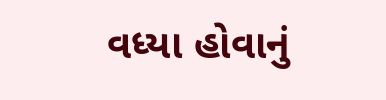વધ્યા હોવાનું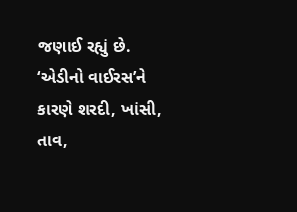જણાઈ રહ્યું છે. ‘એડીનો વાઈરસ’ને કારણે શરદી, ખાંસી, તાવ,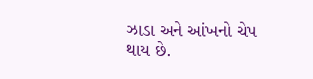ઝાડા અને આંખનો ચેપ થાય છે.